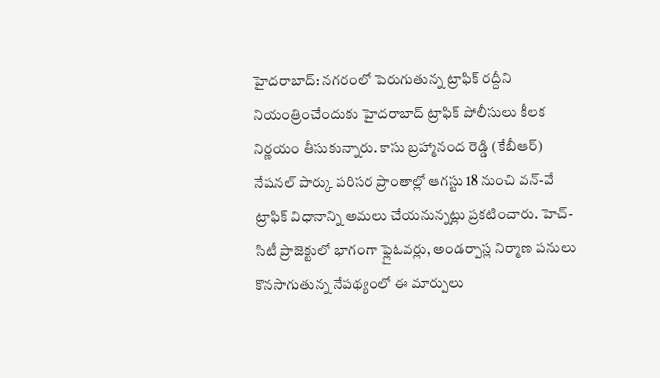హైదరాబాద్: నగరంలో పెరుగుతున్న ట్రాఫిక్ రద్దీని నియంత్రించేందుకు హైదరాబాద్ ట్రాఫిక్ పోలీసులు కీలక నిర్ణయం తీసుకున్నారు. కాసు బ్రహ్మానంద రెడ్డి (కేబీఆర్) నేషనల్ పార్కు పరిసర ప్రాంతాల్లో ఆగస్టు 18 నుంచి వన్-వే ట్రాఫిక్ విధానాన్ని అమలు చేయనున్నట్లు ప్రకటించారు. హెచ్-సిటీ ప్రాజెక్టులో భాగంగా ఫ్లైఓవర్లు, అండర్పాస్ల నిర్మాణ పనులు కొనసాగుతున్న నేపథ్యంలో ఈ మార్పులు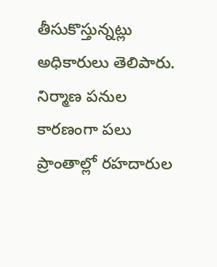తీసుకొస్తున్నట్లు అధికారులు తెలిపారు.
నిర్మాణ పనుల కారణంగా పలు ప్రాంతాల్లో రహదారుల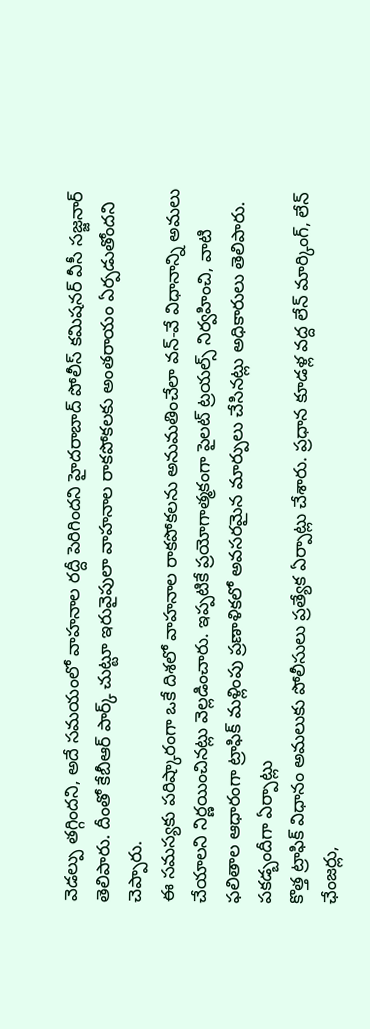వెడల్పు తగ్గిందని, అదే సమయంలో వాహనాల రద్దీ పెరిగిందని హైదరాబాద్ పోలీస్ కమిషనర్ వీసీ సజ్జనార్ తెలిపారు. దీంతో కేబీఆర్ పార్క్ చుట్టూ ఇరువైపులా వాహనాల రాకపోకలకు అంతరాయం ఏర్పడుతోందని చెప్పారు.
ఈ సమస్యకు పరిష్కారంగా ఒకే దిశలో వాహనాల రాకపోకలను అనుమతించేలా వన్-వే విధానాన్ని అమలు చేయాలని నిర్ణయించినట్లు వెల్లడించారు. ఇప్పటికే ప్రయోగాత్మకంగా పైలట్ ట్రయల్స్ నిర్వహించి, వాటి ఫలితాల ఆధారంగా ట్రాఫిక్ మళ్లింపు ప్రణాళికలో అవసరమైన మార్పులు చేసినట్లు అధికారులు తెలిపారు.
పకడ్బందీగా ఏర్పాట్లు
కొత్త ట్రాఫిక్ విధానం అమలుకు పోలీసులు ప్రత్యేక ఏర్పాట్లు చేశారు. ప్రధాన కూడళ్ల వద్ద లేన్ మార్కింగ్, లేన్ ఛేంజర్లు,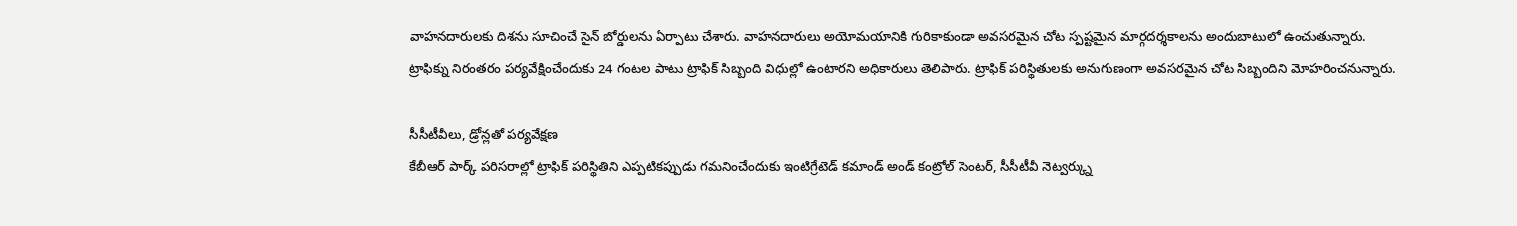వాహనదారులకు దిశను సూచించే సైన్ బోర్డులను ఏర్పాటు చేశారు. వాహనదారులు అయోమయానికి గురికాకుండా అవసరమైన చోట స్పష్టమైన మార్గదర్శకాలను అందుబాటులో ఉంచుతున్నారు.
ట్రాఫిక్ను నిరంతరం పర్యవేక్షించేందుకు 24 గంటల పాటు ట్రాఫిక్ సిబ్బంది విధుల్లో ఉంటారని అధికారులు తెలిపారు. ట్రాఫిక్ పరిస్థితులకు అనుగుణంగా అవసరమైన చోట సిబ్బందిని మోహరించనున్నారు.

సీసీటీవీలు, డ్రోన్లతో పర్యవేక్షణ
కేబీఆర్ పార్క్ పరిసరాల్లో ట్రాఫిక్ పరిస్థితిని ఎప్పటికప్పుడు గమనించేందుకు ఇంటిగ్రేటెడ్ కమాండ్ అండ్ కంట్రోల్ సెంటర్, సీసీటీవీ నెట్వర్క్ను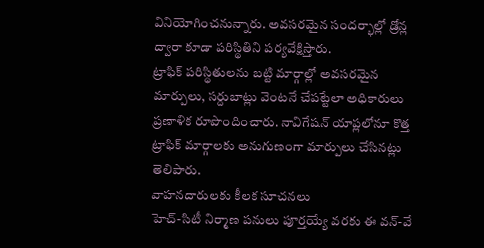వినియోగించనున్నారు. అవసరమైన సందర్భాల్లో డ్రోన్ల ద్వారా కూడా పరిస్థితిని పర్యవేక్షిస్తారు.
ట్రాఫిక్ పరిస్థితులను బట్టి మార్గాల్లో అవసరమైన మార్పులు, సర్దుబాట్లు వెంటనే చేపట్టేలా అధికారులు ప్రణాళిక రూపొందించారు. నావిగేషన్ యాప్లలోనూ కొత్త ట్రాఫిక్ మార్గాలకు అనుగుణంగా మార్పులు చేసినట్లు తెలిపారు.
వాహనదారులకు కీలక సూచనలు
హెచ్-సిటీ నిర్మాణ పనులు పూర్తయ్యే వరకు ఈ వన్-వే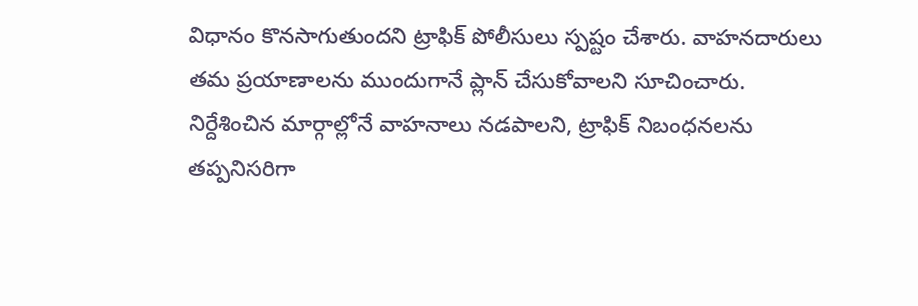విధానం కొనసాగుతుందని ట్రాఫిక్ పోలీసులు స్పష్టం చేశారు. వాహనదారులు తమ ప్రయాణాలను ముందుగానే ప్లాన్ చేసుకోవాలని సూచించారు.
నిర్దేశించిన మార్గాల్లోనే వాహనాలు నడపాలని, ట్రాఫిక్ నిబంధనలను తప్పనిసరిగా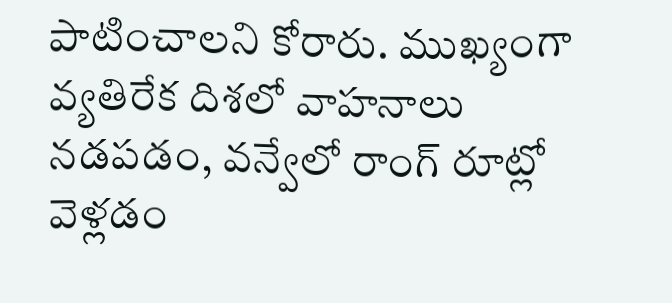పాటించాలని కోరారు. ముఖ్యంగా వ్యతిరేక దిశలో వాహనాలు నడపడం, వన్వేలో రాంగ్ రూట్లో వెళ్లడం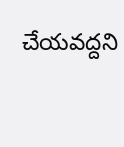చేయవద్దని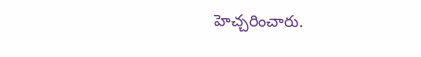హెచ్చరించారు.